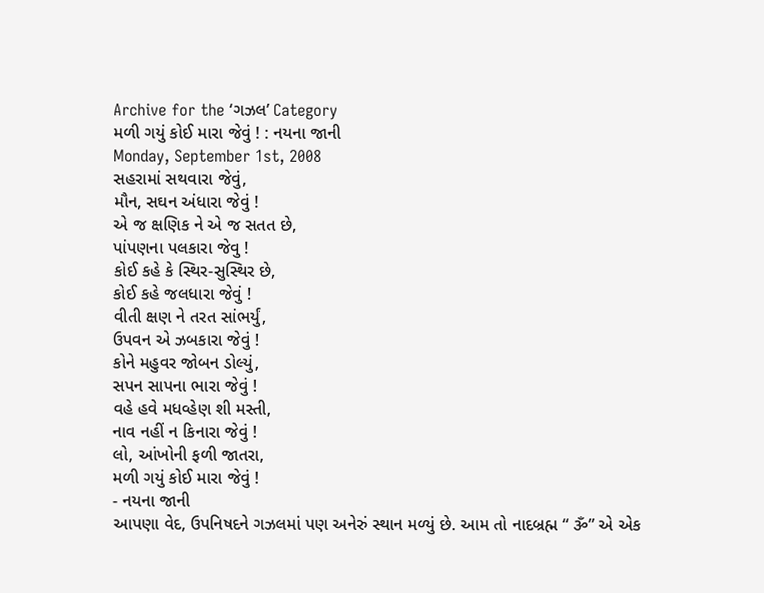Archive for the ‘ગઝલ’ Category
મળી ગયું કોઈ મારા જેવું ! : નયના જાની
Monday, September 1st, 2008
સહરામાં સથવારા જેવું,
મૌન, સઘન અંધારા જેવું !
એ જ ક્ષણિક ને એ જ સતત છે,
પાંપણના પલકારા જેવુ !
કોઈ કહે કે સ્થિર-સુસ્થિર છે,
કોઈ કહે જલધારા જેવું !
વીતી ક્ષણ ને તરત સાંભર્યું,
ઉપવન એ ઝબકારા જેવું !
કોને મહુવર જોબન ડોલ્યું,
સપન સાપના ભારા જેવું !
વહે હવે મધવ્હેણ શી મસ્તી,
નાવ નહીં ન કિનારા જેવું !
લો, આંખોની ફળી જાતરા,
મળી ગયું કોઈ મારા જેવું !
- નયના જાની
આપણા વેદ, ઉપનિષદને ગઝલમાં પણ અનેરું સ્થાન મળ્યું છે. આમ તો નાદબ્રહ્મ “ ૐ” એ એક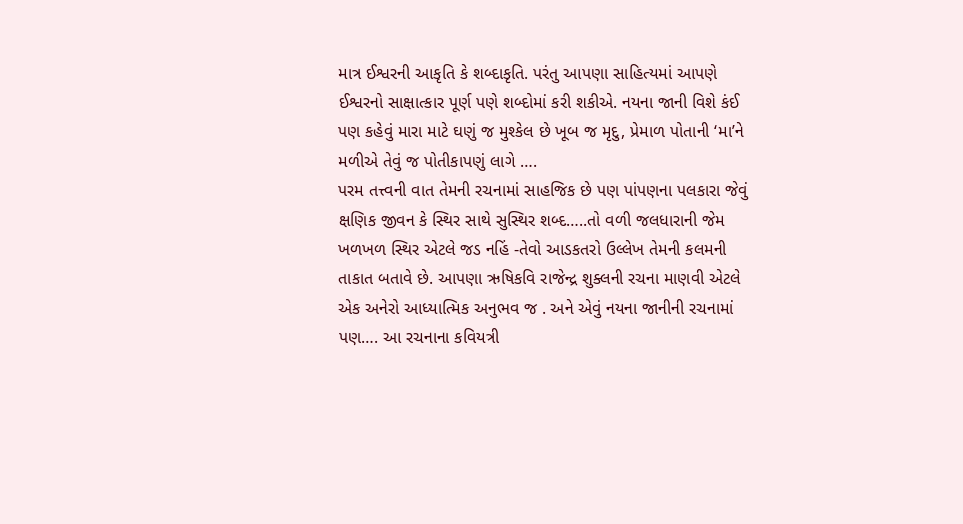માત્ર ઈશ્વરની આકૃતિ કે શબ્દાકૃતિ. પરંતુ આપણા સાહિત્યમાં આપણે ઈશ્વરનો સાક્ષાત્કાર પૂર્ણ પણે શબ્દોમાં કરી શકીએ. નયના જાની વિશે કંઈ પણ કહેવું મારા માટે ઘણું જ મુશ્કેલ છે ખૂબ જ મૃદુ, પ્રેમાળ પોતાની ‘મા’ને મળીએ તેવું જ પોતીકાપણું લાગે ….
પરમ તત્ત્વની વાત તેમની રચનામાં સાહજિક છે પણ પાંપણના પલકારા જેવું ક્ષણિક જીવન કે સ્થિર સાથે સુસ્થિર શબ્દ…..તો વળી જલધારાની જેમ ખળખળ સ્થિર એટલે જડ નહિં -તેવો આડકતરો ઉલ્લેખ તેમની કલમની તાકાત બતાવે છે. આપણા ઋષિકવિ રાજેન્દ્ર શુક્લની રચના માણવી એટલે એક અનેરો આધ્યાત્મિક અનુભવ જ . અને એવું નયના જાનીની રચનામાં પણ…. આ રચનાના કવિયત્રી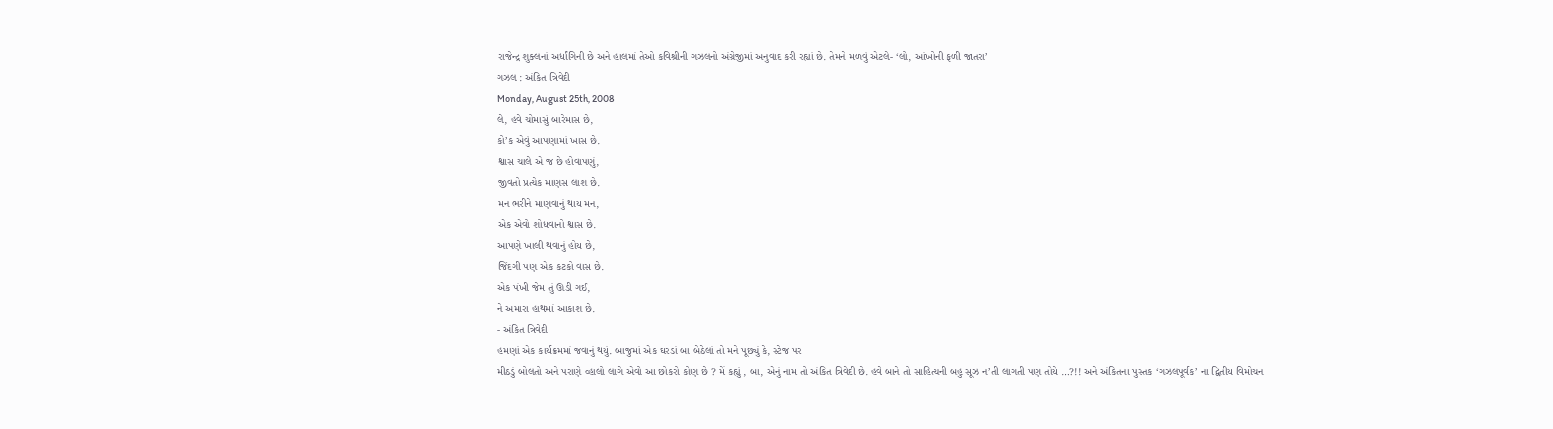રાજેન્દ્ર શુક્લનાં અર્ધાંગિની છે અને હાલમાં તેઓ કવિશ્રીની ગઝલનો અંગ્રેજીમાં અનુવાદ કરી રહ્યાં છે. તેમને મળવું એટલે- ‘લો, આંખોની ફળી જાતરા’
ગઝલ : અંકિત ત્રિવેદી
Monday, August 25th, 2008
લે, હવે ચોમાસું બારેમાસ છે,
કો’ક એવું આપણામાં ખાસ છે.
શ્વાસ ચાલે એ જ છે હોવાપણું,
જીવતો પ્રત્યેક માણસ લાશ છે.
મન ભરીને માણવાનું થાય મન,
એક એવો શોધવાનો શ્વાસ છે.
આપણે ખાલી થવાનું હોય છે,
જિંદગી પણ એક કટકો વાસ છે.
એક પંખી જેમ તું ઊડી ગઈ,
ને અમારા હાથમાં આકાશ છે.
- અંકિત ત્રિવેદી
હમણાં એક કાર્યક્રમમાં જવાનું થયું. બાજુમાં એક ઘરડાં બા બેઠેલાં તો મને પૂછ્યું કે, સ્ટેજ પર
મીઠડું બોલતો અને પરાણે વ્હાલો લાગે એવો આ છોકરો કોણ છે ? મેં કહ્યું , બા, એનું નામ તો અંકિત ત્રિવેદી છે. હવે બાને તો સાહિત્યની બહુ સૂઝ ન’તી લાગતી પણ તોયે …?!! અને અંકિતના પુસ્તક ‘ગઝલપૂર્વક’ ના દ્વિતીય વિમોચન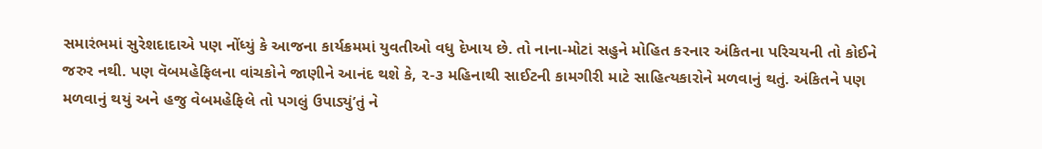સમારંભમાં સુરેશદાદાએ પણ નોંધ્યું કે આજના કાર્યક્રમમાં યુવતીઓ વધુ દેખાય છે. તો નાના-મોટાં સહુને મોહિત કરનાર અંકિતના પરિચયની તો કોઈને જરુર નથી. પણ વૅબમહેફિલના વાંચકોને જાણીને આનંદ થશે કે, ૨-૩ મહિનાથી સાઈટની કામગીરી માટે સાહિત્યકારોને મળવાનું થતું. અંકિતને પણ મળવાનું થયું અને હજુ વેબમહેફિલે તો પગલું ઉપાડ્યું’તું ને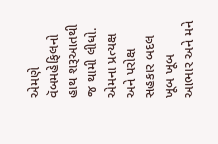એમણે વૅબમહેફિલનો હાથ શરૂઆતથી જ થામી લીધો. એમના પ્રત્યક્ષ અને પરોક્ષ સહકાર બદલ ખૂબ ખૂબ આભાર અને મને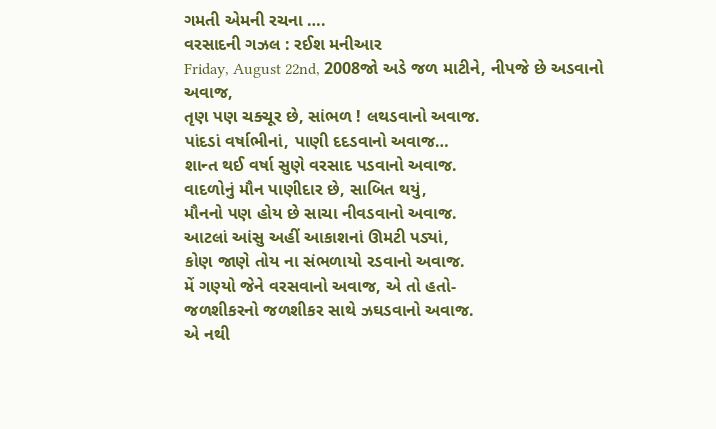ગમતી એમની રચના ….
વરસાદની ગઝલ : રઈશ મનીઆર
Friday, August 22nd, 2008જો અડે જળ માટીને, નીપજે છે અડવાનો અવાજ,
તૃણ પણ ચક્ચૂર છે, સાંભળ ! લથડવાનો અવાજ.
પાંદડાં વર્ષાભીનાં, પાણી દદડવાનો અવાજ…
શાન્ત થઈ વર્ષા સુણે વરસાદ પડવાનો અવાજ.
વાદળોનું મૌન પાણીદાર છે, સાબિત થયું,
મૌનનો પણ હોય છે સાચા નીવડવાનો અવાજ.
આટલાં આંસુ અહીં આકાશનાં ઊમટી પડ્યાં,
કોણ જાણે તોય ના સંભળાયો રડવાનો અવાજ.
મેં ગણ્યો જેને વરસવાનો અવાજ, એ તો હતો-
જળશીકરનો જળશીકર સાથે ઝઘડવાનો અવાજ.
એ નથી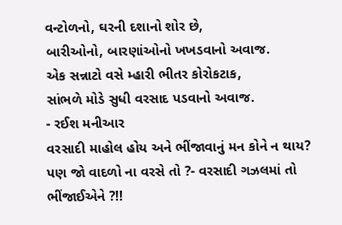વન્ટોળનો, ઘરની દશાનો શોર છે,
બારીઓનો, બારણાંઓનો ખખડવાનો અવાજ.
એક સન્નાટો વસે મ્હારી ભીતર કોરોકટાક,
સાંભળે મોડે સુધી વરસાદ પડવાનો અવાજ.
- રઈશ મનીઆર
વરસાદી માહોલ હોય અને ભીંજાવાનું મન કોને ન થાય?
પણ જો વાદળો ના વરસે તો ?- વરસાદી ગઝલમાં તો ભીંજાઈએને ?!!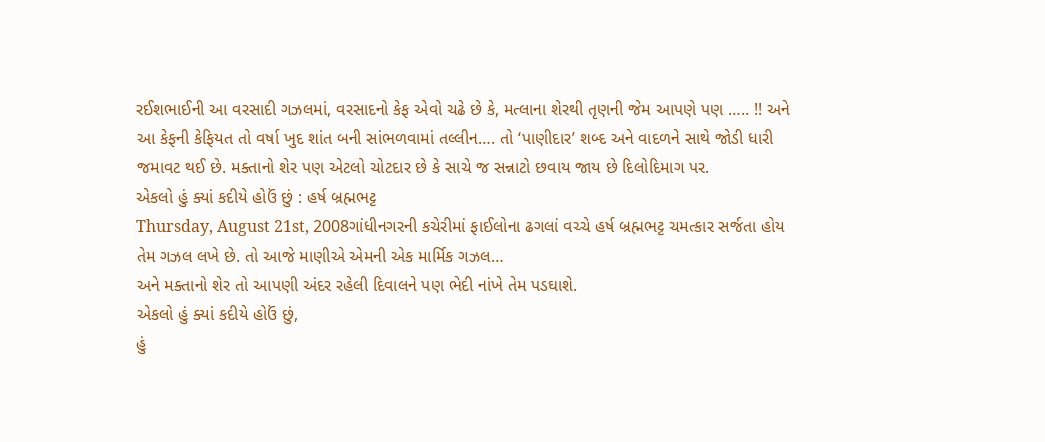રઈશભાઈની આ વરસાદી ગઝલમાં, વરસાદનો કેફ એવો ચઢે છે કે, મત્લાના શેરથી તૃણની જેમ આપણે પણ ….. !! અને આ કેફની કેફિયત તો વર્ષા ખુદ શાંત બની સાંભળવામાં તલ્લીન…. તો ‘પાણીદાર’ શબ્દ અને વાદળને સાથે જોડી ધારી જમાવટ થઈ છે. મક્તાનો શેર પણ એટલો ચોટદાર છે કે સાચે જ સન્નાટો છવાય જાય છે દિલોદિમાગ પર.
એકલો હું ક્યાં કદીયે હોઉં છું : હર્ષ બ્રહ્મભટ્ટ
Thursday, August 21st, 2008ગાંધીનગરની કચેરીમાં ફાઈલોના ઢગલાં વચ્ચે હર્ષ બ્રહ્મભટ્ટ ચમત્કાર સર્જતા હોય
તેમ ગઝલ લખે છે. તો આજે માણીએ એમની એક માર્મિક ગઝલ…
અને મક્તાનો શેર તો આપણી અંદર રહેલી દિવાલને પણ ભેદી નાંખે તેમ પડઘાશે.
એકલો હું ક્યાં કદીયે હોઉં છું,
હું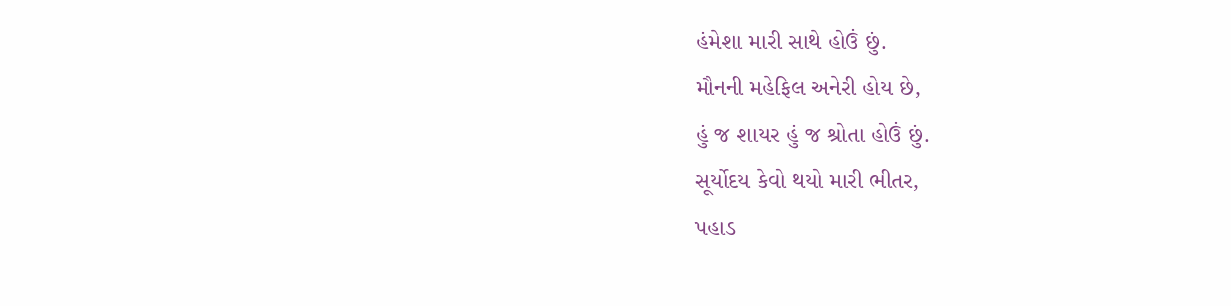હંમેશા મારી સાથે હોઉં છું.
મૌનની મહેફિલ અનેરી હોય છે,
હું જ શાયર હું જ શ્રોતા હોઉં છું.
સૂર્યોદય કેવો થયો મારી ભીતર,
પહાડ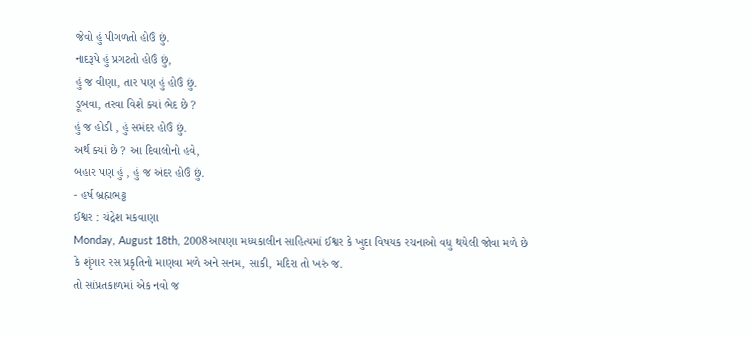જેવો હું પીગળતો હોઉં છું.
નાદરૂપે હું પ્રગટતો હોઉં છું,
હું જ વીણા, તાર પણ હું હોઉં છું.
ડૂબવા, તરવા વિશે ક્યાં ભેદ છે ?
હું જ હોડી , હું સમંદર હોઉં છું.
અર્થ ક્યાં છે ? આ દિવાલોનો હવે,
બહાર પણ હું , હું જ અંદર હોઉં છું.
- હર્ષ બ્રહ્મભટ્ટ
ઈશ્વર : ચંદ્રેશ મકવાણા
Monday, August 18th, 2008આપણા મધ્યકાલીન સાહિત્યમાં ઈશ્વર કે ખુદા વિષયક રચનાઓ વધુ થયેલી જોવા મળે છે
કે શૃંગાર રસ પ્રકૃતિનો માણવા મળે અને સનમ, સાકી, મદિરા તો ખરું જ.
તો સાંપ્રતકાળમાં એક નવો જ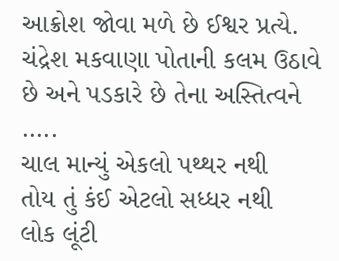આક્રોશ જોવા મળે છે ઈશ્વર પ્રત્યે.
ચંદ્રેશ મકવાણા પોતાની કલમ ઉઠાવે છે અને પડકારે છે તેના અસ્તિત્વને …..
ચાલ માન્યું એકલો પથ્થર નથી
તોય તું કંઈ એટલો સધ્ધર નથી
લોક લૂંટી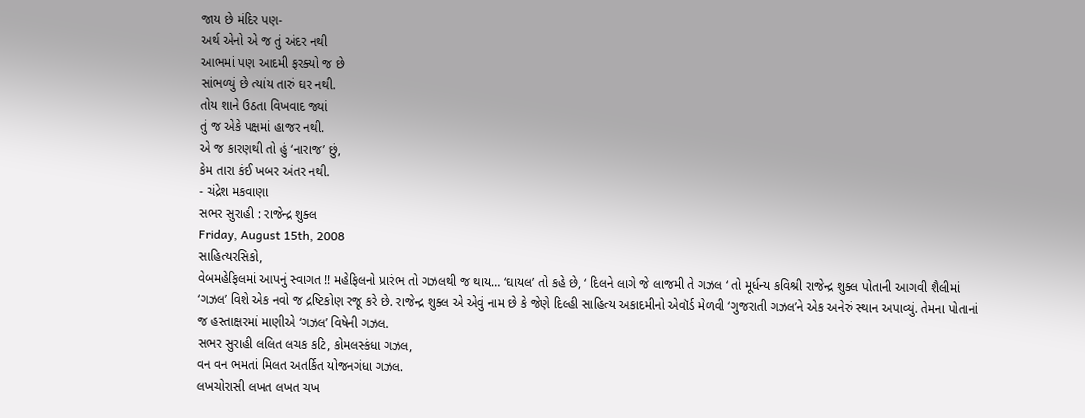જાય છે મંદિર પણ-
અર્થ એનો એ જ તું અંદર નથી
આભમાં પણ આદમી ફરક્યો જ છે
સાંભળ્યું છે ત્યાંય તારું ઘર નથી.
તોય શાને ઉઠતા વિખવાદ જ્યાં
તું જ એકે પક્ષમાં હાજર નથી.
એ જ કારણથી તો હું ‘નારાજ’ છું,
કેમ તારા કંઈ ખબર અંતર નથી.
- ચંદ્રેશ મકવાણા
સભર સુરાહી : રાજેન્દ્ર શુક્લ
Friday, August 15th, 2008
સાહિત્યરસિકો,
વેબમહેફિલમાં આપનું સ્વાગત !! મહેફિલનો પ્રારંભ તો ગઝલથી જ થાય… ‘ઘાયલ’ તો કહે છે, ‘ દિલને લાગે જે લાજમી તે ગઝલ ‘ તો મૂર્ધન્ય કવિશ્રી રાજેન્દ્ર શુક્લ પોતાની આગવી શૈલીમાં ‘ગઝલ’ વિશે એક નવો જ દ્રષ્ટિકોણ રજૂ કરે છે. રાજેન્દ્ર શુક્લ એ એવું નામ છે કે જેણે દિલ્હી સાહિત્ય અકાદમીનો એવૉર્ડ મેળવી ‘ગુજરાતી ગઝલ’ને એક અનેરું સ્થાન અપાવ્યું. તેમના પોતાનાં જ હસ્તાક્ષરમાં માણીએ ‘ગઝલ’ વિષેની ગઝલ.
સભર સુરાહી લલિત લચક કટિ, કોમલસ્કંધા ગઝલ,
વન વન ભમતાં મિલત અતર્કિત યોજનગંધા ગઝલ.
લખચોરાસી લખત લખત ચખ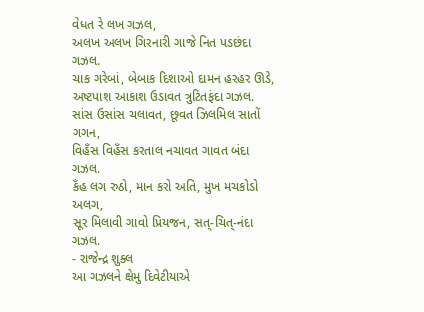વેધત રે લખ ગઝલ,
અલખ અલખ ગિરનારી ગાજે નિત પડછંદા ગઝલ.
ચાક ગરેબાં, બેબાક દિશાઓ દામન હરહર ઊડે,
અષ્ટપાશ આકાશ ઉડાવત ત્રુટિતફંદા ગઝલ.
સાંસ ઉસાંસ ચલાવત, છૂવત ઝિલમિલ સાતોં ગગન,
વિહઁસ વિહઁસ કરતાલ નચાવત ગાવત બંદા ગઝલ.
કઁહ લગ રુઠો, માન કરો અતિ, મુખ મચકોડો અલગ,
સૂર મિલાવી ગાવો પ્રિયજન, સત્-ચિત્-નંદા ગઝલ.
- રાજેન્દ્ર શુક્લ
આ ગઝલને ક્ષેમુ દિવેટીયાએ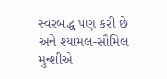સ્વરબદ્ધ પણ કરી છે
અને શ્યામલ-સૌમિલ મુન્શીએ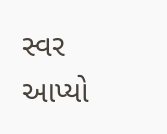સ્વર આપ્યો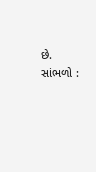છે. સાંભળો :